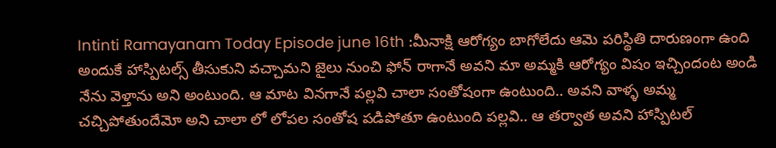Intinti Ramayanam Today Episode june 16th :మీనాక్షి ఆరోగ్యం బాగోలేదు ఆమె పరిస్థితి దారుణంగా ఉంది అందుకే హాస్పిటల్స్ తీసుకుని వచ్చామని జైలు నుంచి ఫోన్ రాగానే అవని మా అమ్మకి ఆరోగ్యం విషం ఇచ్చిందంట అండి నేను వెళ్తాను అని అంటుంది. ఆ మాట వినగానే పల్లవి చాలా సంతోషంగా ఉంటుంది.. అవని వాళ్ళ అమ్మ చచ్చిపోతుందేమో అని చాలా లో లోపల సంతోష పడిపోతూ ఉంటుంది పల్లవి.. ఆ తర్వాత అవని హాస్పిటల్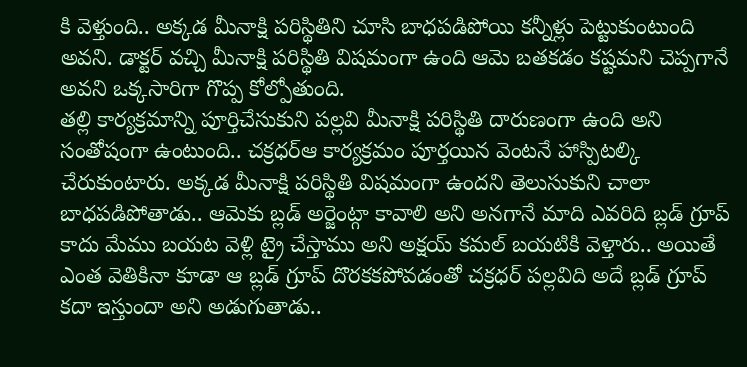కి వెళ్తుంది.. అక్కడ మీనాక్షి పరిస్థితిని చూసి బాధపడిపోయి కన్నీళ్లు పెట్టుకుంటుంది అవని. డాక్టర్ వచ్చి మీనాక్షి పరిస్థితి విషమంగా ఉంది ఆమె బతకడం కష్టమని చెప్పగానే అవని ఒక్కసారిగా గొప్ప కోల్పోతుంది.
తల్లి కార్యక్రమాన్ని పూర్తిచేసుకుని పల్లవి మీనాక్షి పరిస్థితి దారుణంగా ఉంది అని సంతోషంగా ఉంటుంది.. చక్రధర్ఆ కార్యక్రమం పూర్తయిన వెంటనే హాస్పిటల్కి చేరుకుంటారు. అక్కడ మీనాక్షి పరిస్థితి విషమంగా ఉందని తెలుసుకుని చాలా బాధపడిపోతాడు.. ఆమెకు బ్లడ్ అర్జెంట్గా కావాలి అని అనగానే మాది ఎవరిది బ్లడ్ గ్రూప్ కాదు మేము బయట వెళ్లి ట్రై చేస్తాము అని అక్షయ్ కమల్ బయటికి వెళ్తారు.. అయితే ఎంత వెతికినా కూడా ఆ బ్లడ్ గ్రూప్ దొరకకపోవడంతో చక్రధర్ పల్లవిది అదే బ్లడ్ గ్రూప్ కదా ఇస్తుందా అని అడుగుతాడు..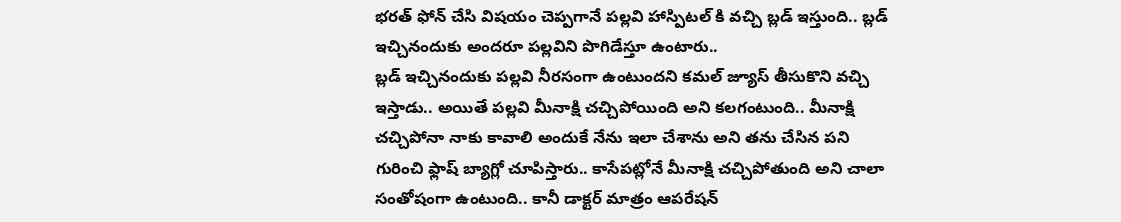భరత్ ఫోన్ చేసి విషయం చెప్పగానే పల్లవి హాస్పిటల్ కి వచ్చి బ్లడ్ ఇస్తుంది.. బ్లడ్ ఇచ్చినందుకు అందరూ పల్లవిని పొగిడేస్తూ ఉంటారు..
బ్లడ్ ఇచ్చినందుకు పల్లవి నీరసంగా ఉంటుందని కమల్ జ్యూస్ తీసుకొని వచ్చి ఇస్తాడు.. అయితే పల్లవి మీనాక్షి చచ్చిపోయింది అని కలగంటుంది.. మీనాక్షి చచ్చిపోనా నాకు కావాలి అందుకే నేను ఇలా చేశాను అని తను చేసిన పని గురించి ఫ్లాష్ బ్యాగ్లో చూపిస్తారు.. కాసేపట్లోనే మీనాక్షి చచ్చిపోతుంది అని చాలా సంతోషంగా ఉంటుంది.. కానీ డాక్టర్ మాత్రం ఆపరేషన్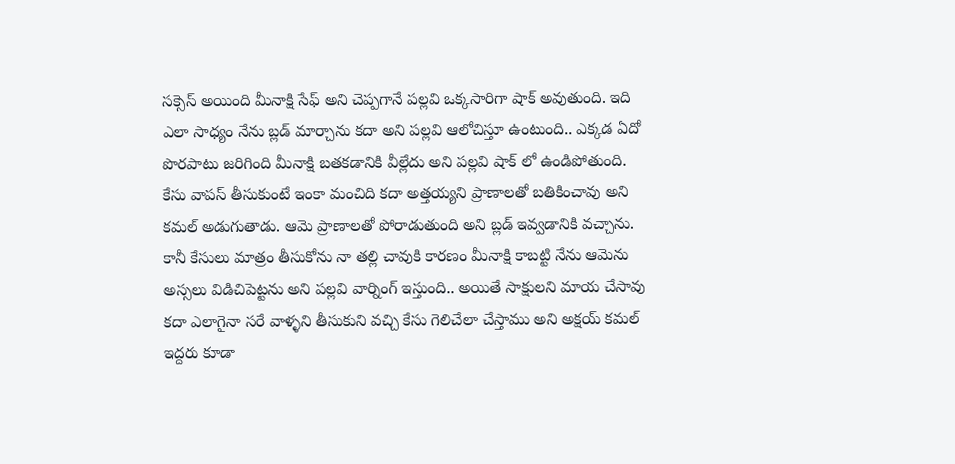సక్సెస్ అయింది మీనాక్షి సేఫ్ అని చెప్పగానే పల్లవి ఒక్కసారిగా షాక్ అవుతుంది. ఇది ఎలా సాధ్యం నేను బ్లడ్ మార్చాను కదా అని పల్లవి ఆలోచిస్తూ ఉంటుంది.. ఎక్కడ ఏదో పొరపాటు జరిగింది మీనాక్షి బతకడానికి వీల్లేదు అని పల్లవి షాక్ లో ఉండిపోతుంది.
కేసు వాపస్ తీసుకుంటే ఇంకా మంచిది కదా అత్తయ్యని ప్రాణాలతో బతికించావు అని కమల్ అడుగుతాడు. ఆమె ప్రాణాలతో పోరాడుతుంది అని బ్లడ్ ఇవ్వడానికి వచ్చాను. కానీ కేసులు మాత్రం తీసుకోను నా తల్లి చావుకి కారణం మీనాక్షి కాబట్టి నేను ఆమెను అస్సలు విడిచిపెట్టను అని పల్లవి వార్నింగ్ ఇస్తుంది.. అయితే సాక్షులని మాయ చేసావు కదా ఎలాగైనా సరే వాళ్ళని తీసుకుని వచ్చి కేసు గెలిచేలా చేస్తాము అని అక్షయ్ కమల్ ఇద్దరు కూడా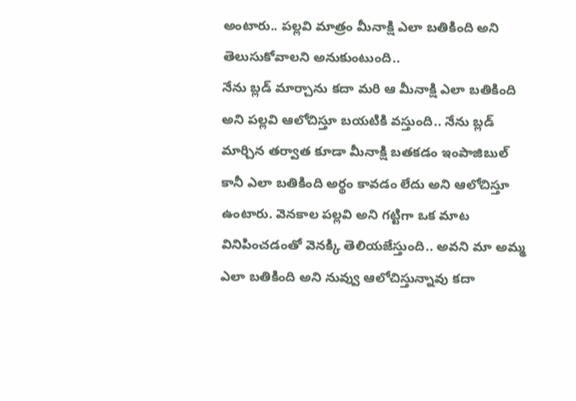అంటారు.. పల్లవి మాత్రం మీనాక్షి ఎలా బతికింది అని తెలుసుకోవాలని అనుకుంటుంది..
నేను బ్లడ్ మార్చాను కదా మరి ఆ మీనాక్షి ఎలా బతికింది అని పల్లవి ఆలోచిస్తూ బయటికి వస్తుంది.. నేను బ్లడ్ మార్చిన తర్వాత కూడా మీనాక్షి బతకడం ఇంపాజిబుల్ కానీ ఎలా బతికింది అర్థం కావడం లేదు అని ఆలోచిస్తూ ఉంటారు. వెనకాల పల్లవి అని గట్టిగా ఒక మాట వినిపించడంతో వెనక్కి తెలియజేస్తుంది.. అవని మా అమ్మ ఎలా బతికింది అని నువ్వు ఆలోచిస్తున్నావు కదా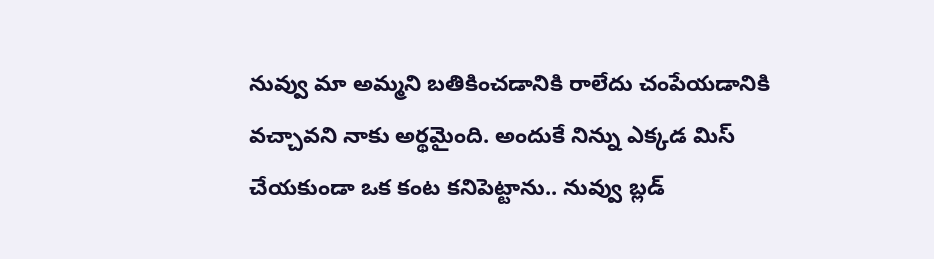నువ్వు మా అమ్మని బతికించడానికి రాలేదు చంపేయడానికి వచ్చావని నాకు అర్థమైంది. అందుకే నిన్ను ఎక్కడ మిస్ చేయకుండా ఒక కంట కనిపెట్టాను.. నువ్వు బ్లడ్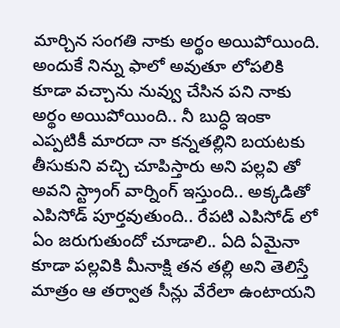మార్చిన సంగతి నాకు అర్థం అయిపోయింది. అందుకే నిన్ను ఫాలో అవుతూ లోపలికి కూడా వచ్చాను నువ్వు చేసిన పని నాకు అర్థం అయిపోయింది.. నీ బుద్ధి ఇంకా ఎప్పటికీ మారదా నా కన్నతల్లిని బయటకు తీసుకుని వచ్చి చూపిస్తారు అని పల్లవి తో అవని స్ట్రాంగ్ వార్నింగ్ ఇస్తుంది.. అక్కడితో ఎపిసోడ్ పూర్తవుతుంది.. రేపటి ఎపిసోడ్ లో ఏం జరుగుతుందో చూడాలి.. ఏది ఏమైనా కూడా పల్లవికి మీనాక్షి తన తల్లి అని తెలిస్తే మాత్రం ఆ తర్వాత సీన్లు వేరేలా ఉంటాయని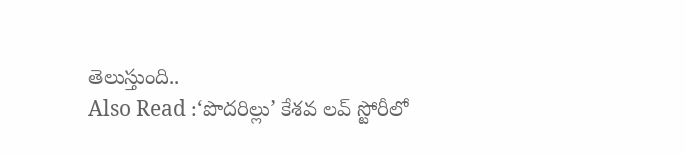తెలుస్తుంది..
Also Read :‘పొదరిల్లు’ కేశవ లవ్ స్టోరీలో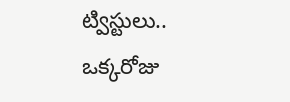ట్విస్టులు.. ఒక్కరోజు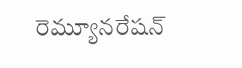రెమ్యూనరేషన్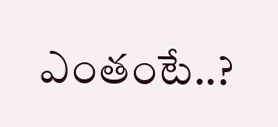ఎంతంటే..?